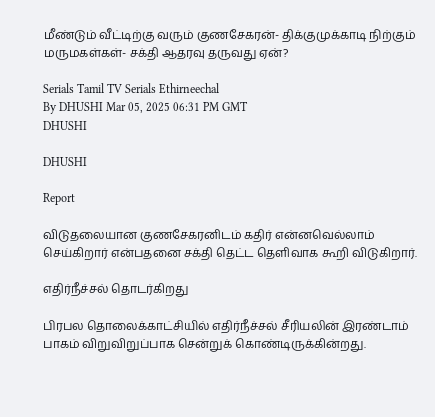மீண்டும் வீட்டிற்கு வரும் குணசேகரன்- திக்குமுக்காடி நிற்கும் மருமகள்கள்- சக்தி ஆதரவு தருவது ஏன்?

Serials Tamil TV Serials Ethirneechal
By DHUSHI Mar 05, 2025 06:31 PM GMT
DHUSHI

DHUSHI

Report

விடுதலையான குணசேகரனிடம் கதிர் என்னவெல்லாம் செய்கிறார் என்பதனை சக்தி தெட்ட தெளிவாக கூறி விடுகிறார்.

எதிர்நீச்சல் தொடர்கிறது

பிரபல தொலைக்காட்சியில் எதிர்நீச்சல் சீரியலின் இரண்டாம் பாகம் விறுவிறுப்பாக சென்றுக் கொண்டிருக்கின்றது.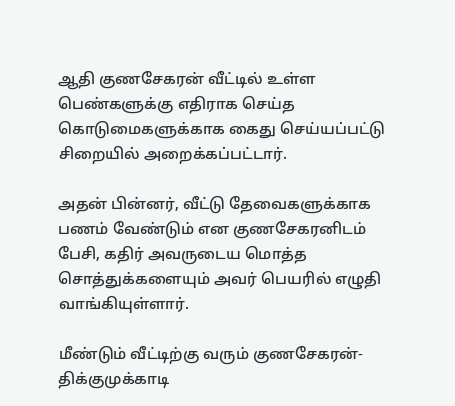ஆதி குணசேகரன் வீட்டில் உள்ள பெண்களுக்கு எதிராக செய்த கொடுமைகளுக்காக கைது செய்யப்பட்டு சிறையில் அறைக்கப்பட்டார்.

அதன் பின்னர், வீட்டு தேவைகளுக்காக பணம் வேண்டும் என குணசேகரனிடம் பேசி, கதிர் அவருடைய மொத்த சொத்துக்களையும் அவர் பெயரில் எழுதி வாங்கியுள்ளார்.

மீண்டும் வீட்டிற்கு வரும் குணசேகரன்- திக்குமுக்காடி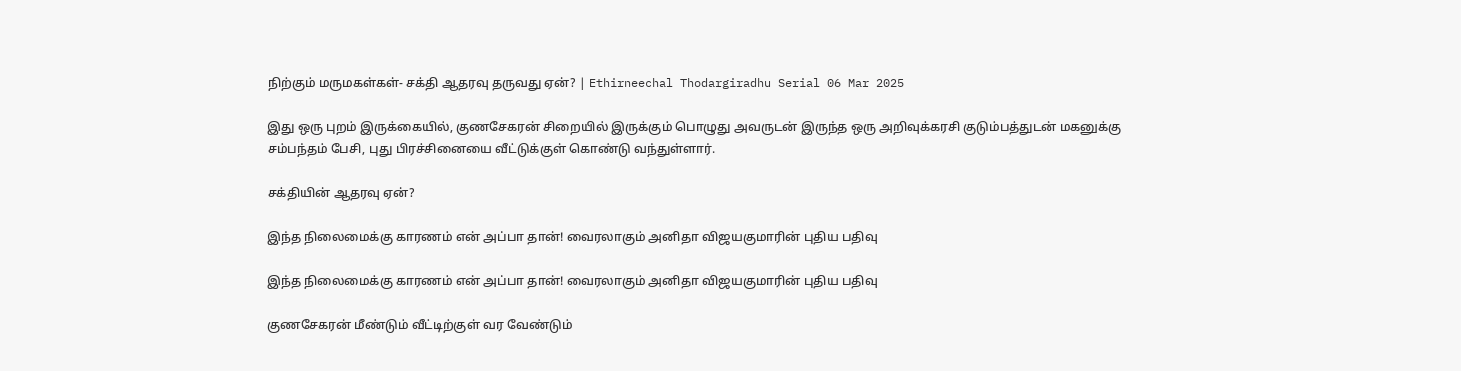நிற்கும் மருமகள்கள்- சக்தி ஆதரவு தருவது ஏன்? | Ethirneechal Thodargiradhu Serial 06 Mar 2025

இது ஒரு புறம் இருக்கையில், குணசேகரன் சிறையில் இருக்கும் பொழுது அவருடன் இருந்த ஒரு அறிவுக்கரசி குடும்பத்துடன் மகனுக்கு சம்பந்தம் பேசி, புது பிரச்சினையை வீட்டுக்குள் கொண்டு வந்துள்ளார்.

சக்தியின் ஆதரவு ஏன்?

இந்த நிலைமைக்கு காரணம் என் அப்பா தான்! வைரலாகும் அனிதா விஜயகுமாரின் புதிய பதிவு

இந்த நிலைமைக்கு காரணம் என் அப்பா தான்! வைரலாகும் அனிதா விஜயகுமாரின் புதிய பதிவு

குணசேகரன் மீண்டும் வீட்டிற்குள் வர வேண்டும்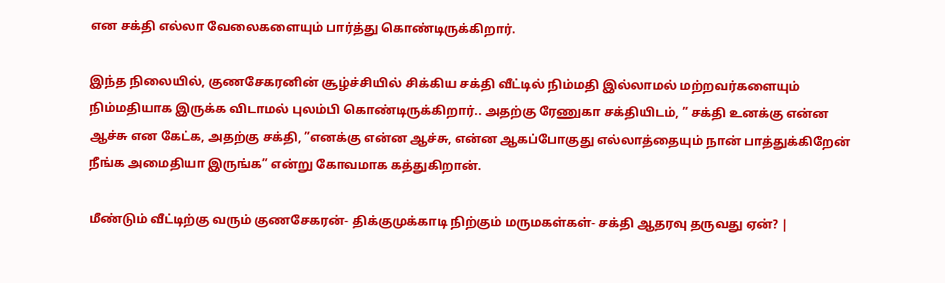என சக்தி எல்லா வேலைகளையும் பார்த்து கொண்டிருக்கிறார்.

இந்த நிலையில், குணசேகரனின் சூழ்ச்சியில் சிக்கிய சக்தி வீட்டில் நிம்மதி இல்லாமல் மற்றவர்களையும் நிம்மதியாக இருக்க விடாமல் புலம்பி கொண்டிருக்கிறார்.. அதற்கு ரேணுகா சக்தியிடம், ” சக்தி உனக்கு என்ன ஆச்சு என கேட்க, அதற்கு சக்தி, ”எனக்கு என்ன ஆச்சு, என்ன ஆகப்போகுது எல்லாத்தையும் நான் பாத்துக்கிறேன் நீங்க அமைதியா இருங்க” என்று கோவமாக கத்துகிறான்.

மீண்டும் வீட்டிற்கு வரும் குணசேகரன்- திக்குமுக்காடி நிற்கும் மருமகள்கள்- சக்தி ஆதரவு தருவது ஏன்? |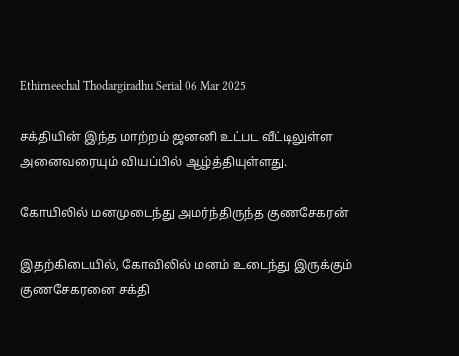Ethirneechal Thodargiradhu Serial 06 Mar 2025

சக்தியின் இந்த மாற்றம் ஜனனி உட்பட வீட்டிலுள்ள அனைவரையும் வியப்பில் ஆழ்த்தியுள்ளது.

கோயிலில் மனமுடைந்து அமர்ந்திருந்த குணசேகரன்

இதற்கிடையில், கோவிலில் மனம் உடைந்து இருக்கும் குணசேகரனை சக்தி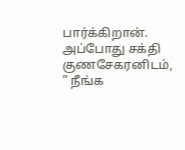பார்க்கிறான். அப்போது சக்தி குணசேகரனிடம், ” நீங்க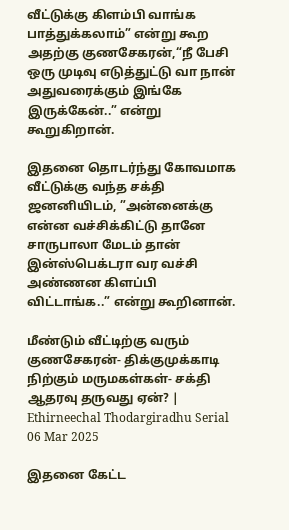வீட்டுக்கு கிளம்பி வாங்க பாத்துக்கலாம்” என்று கூற அதற்கு குணசேகரன்,“நீ பேசி ஒரு முடிவு எடுத்துட்டு வா நான் அதுவரைக்கும் இங்கே இருக்கேன்..” என்று கூறுகிறான்.

இதனை தொடர்ந்து கோவமாக வீட்டுக்கு வந்த சக்தி ஜனனியிடம், ”அன்னைக்கு என்ன வச்சிக்கிட்டு தானே சாருபாலா மேடம் தான் இன்ஸ்பெக்டரா வர வச்சி அண்ணன கிளப்பி விட்டாங்க..” என்று கூறினான்.

மீண்டும் வீட்டிற்கு வரும் குணசேகரன்- திக்குமுக்காடி நிற்கும் மருமகள்கள்- சக்தி ஆதரவு தருவது ஏன்? | Ethirneechal Thodargiradhu Serial 06 Mar 2025

இதனை கேட்ட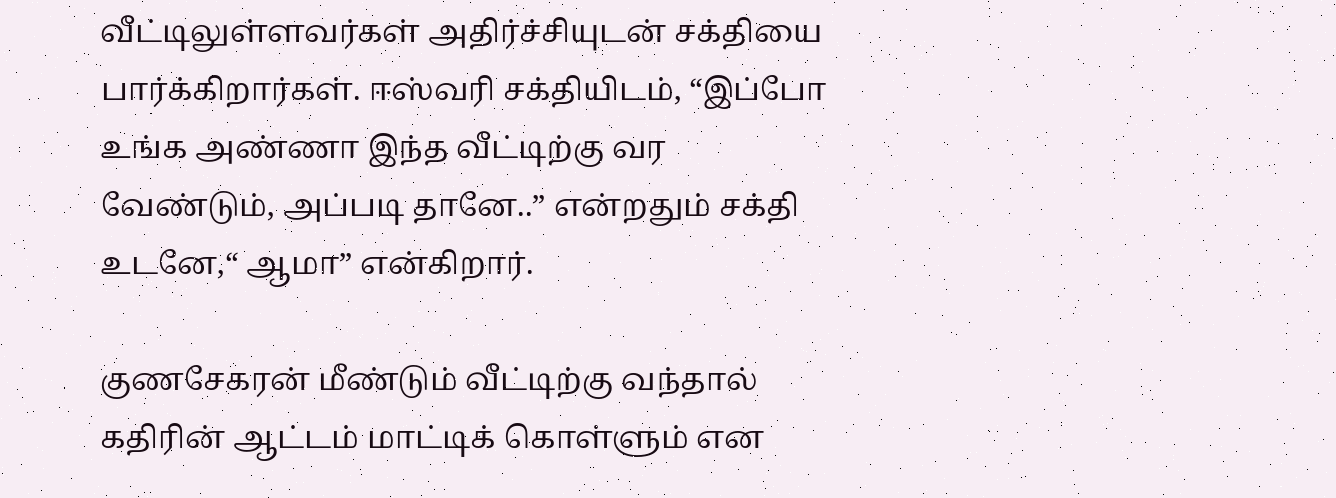வீட்டிலுள்ளவர்கள் அதிர்ச்சியுடன் சக்தியை பார்க்கிறார்கள். ஈஸ்வரி சக்தியிடம், “இப்போ உங்க அண்ணா இந்த வீட்டிற்கு வர வேண்டும், அப்படி தானே..” என்றதும் சக்தி உடனே,“ ஆமா” என்கிறார்.

குணசேகரன் மீண்டும் வீட்டிற்கு வந்தால் கதிரின் ஆட்டம் மாட்டிக் கொள்ளும் என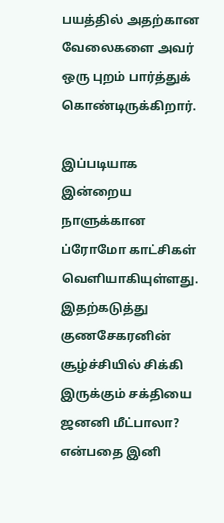பயத்தில் அதற்கான வேலைகளை அவர் ஒரு புறம் பார்த்துக் கொண்டிருக்கிறார்.

இப்படியாக இன்றைய நாளுக்கான ப்ரோமோ காட்சிகள் வெளியாகியுள்ளது. இதற்கடுத்து குணசேகரனின் சூழ்ச்சியில் சிக்கி இருக்கும் சக்தியை ஜனனி மீட்பாலா? என்பதை இனி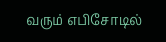வரும் எபிசோடில்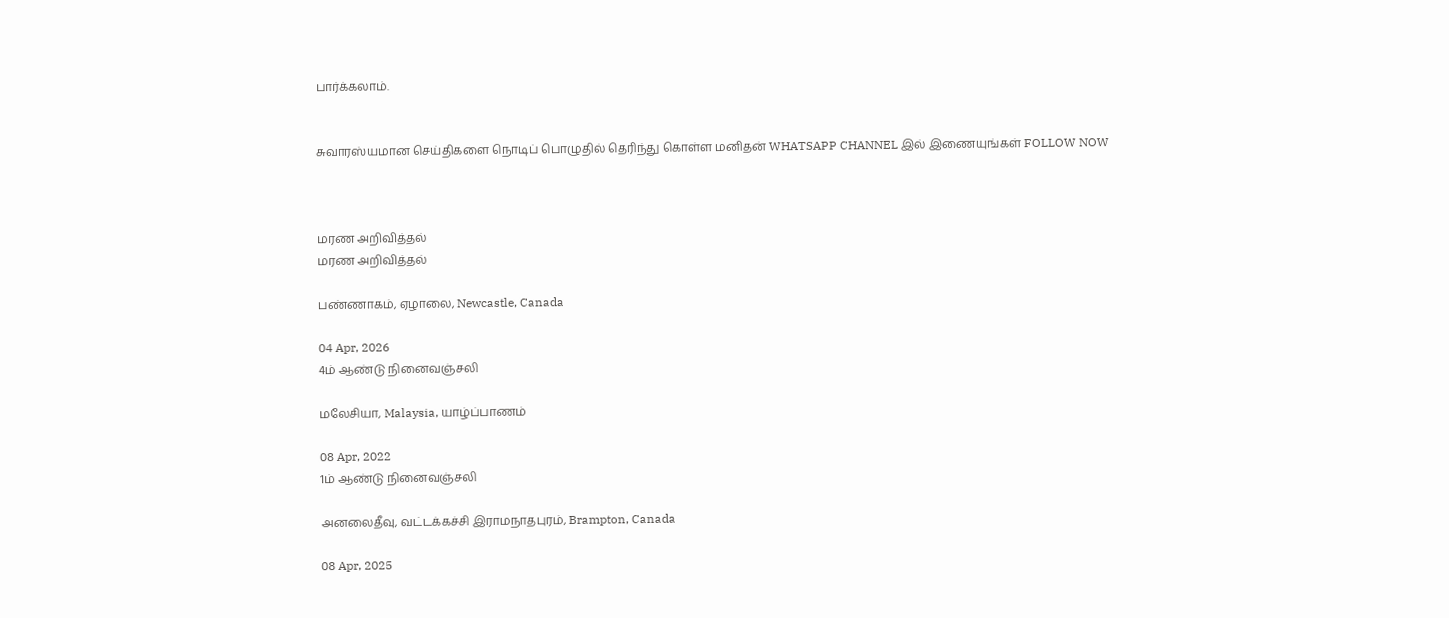பார்க்கலாம்.


சுவாரஸ்யமான செய்திகளை நொடிப் பொழுதில் தெரிந்து கொள்ள மனிதன் WHATSAPP CHANNEL இல் இணையுங்கள் FOLLOW NOW



மரண அறிவித்தல்
மரண அறிவித்தல்

பண்ணாகம், ஏழாலை, Newcastle, Canada

04 Apr, 2026
4ம் ஆண்டு நினைவஞ்சலி

மலேசியா, Malaysia, யாழ்ப்பாணம்

08 Apr, 2022
1ம் ஆண்டு நினைவஞ்சலி

அனலைதீவு, வட்டக்கச்சி இராமநாதபுரம், Brampton, Canada

08 Apr, 2025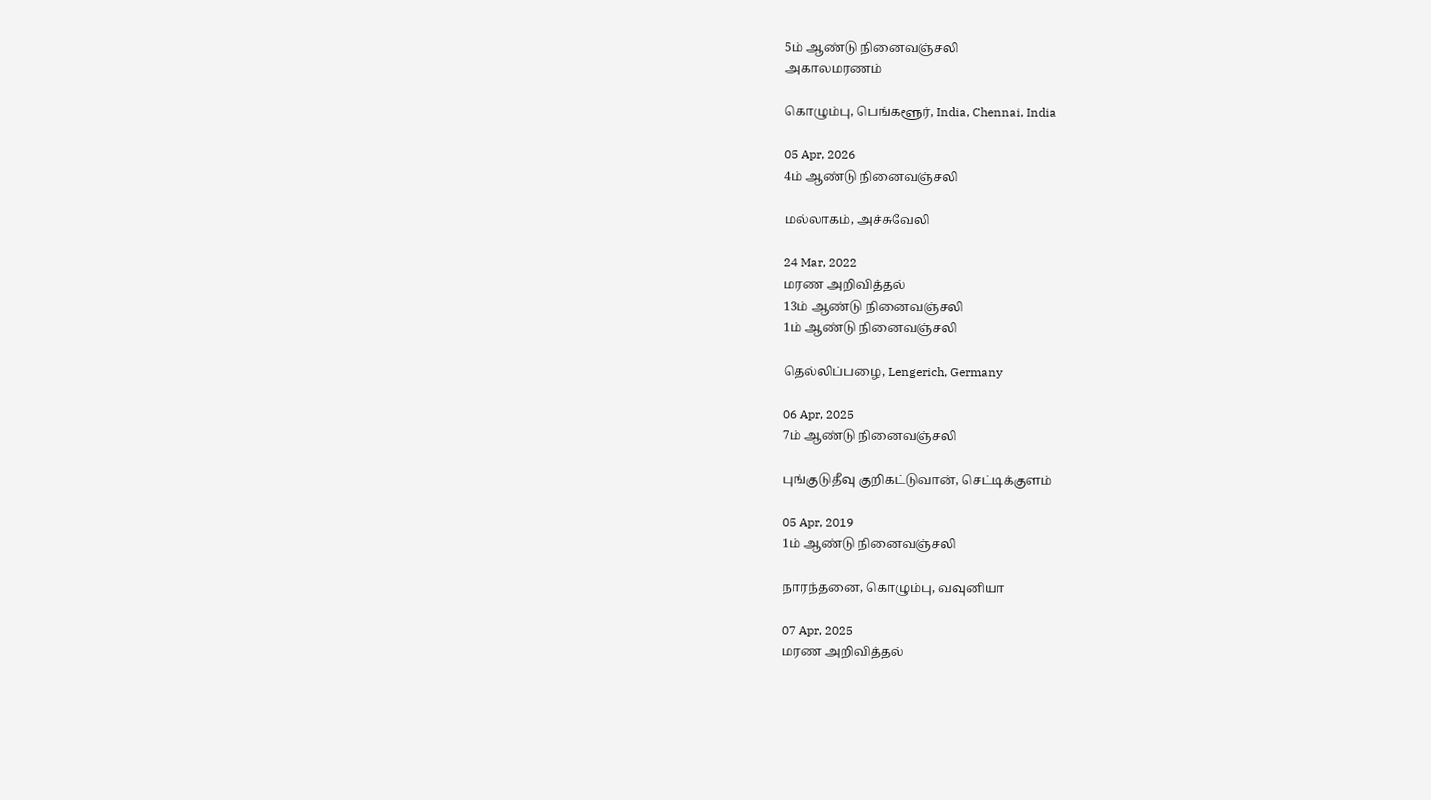5ம் ஆண்டு நினைவஞ்சலி
அகாலமரணம்

கொழும்பு, பெங்களூர், India, Chennai, India

05 Apr, 2026
4ம் ஆண்டு நினைவஞ்சலி

மல்லாகம், அச்சுவேலி

24 Mar, 2022
மரண அறிவித்தல்
13ம் ஆண்டு நினைவஞ்சலி
1ம் ஆண்டு நினைவஞ்சலி

தெல்லிப்பழை, Lengerich, Germany

06 Apr, 2025
7ம் ஆண்டு நினைவஞ்சலி

புங்குடுதீவு குறிகட்டுவான், செட்டிக்குளம்

05 Apr, 2019
1ம் ஆண்டு நினைவஞ்சலி

நாரந்தனை, கொழும்பு, வவுனியா

07 Apr, 2025
மரண அறிவித்தல்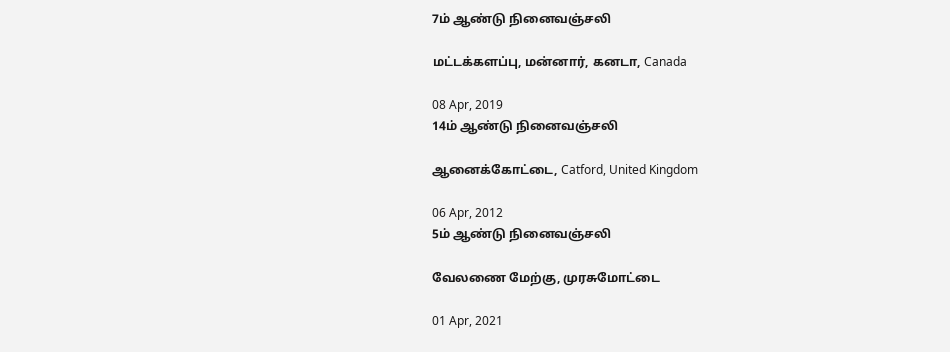7ம் ஆண்டு நினைவஞ்சலி

மட்டக்களப்பு, மன்னார், கனடா, Canada

08 Apr, 2019
14ம் ஆண்டு நினைவஞ்சலி

ஆனைக்கோட்டை, Catford, United Kingdom

06 Apr, 2012
5ம் ஆண்டு நினைவஞ்சலி

வேலணை மேற்கு, முரசுமோட்டை

01 Apr, 2021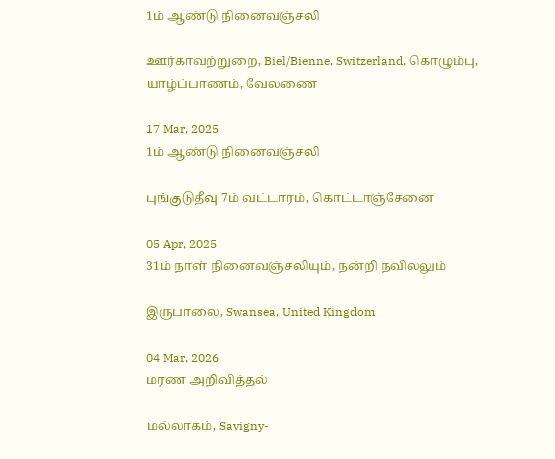1ம் ஆண்டு நினைவஞ்சலி

ஊர்காவற்றுறை, Biel/Bienne, Switzerland, கொழும்பு, யாழ்ப்பாணம், வேலணை

17 Mar, 2025
1ம் ஆண்டு நினைவஞ்சலி

புங்குடுதீவு 7ம் வட்டாரம், கொட்டாஞ்சேனை

05 Apr, 2025
31ம் நாள் நினைவஞ்சலியும், நன்றி நவிலலும்

இருபாலை, Swansea, United Kingdom

04 Mar, 2026
மரண அறிவித்தல்

மல்லாகம், Savigny-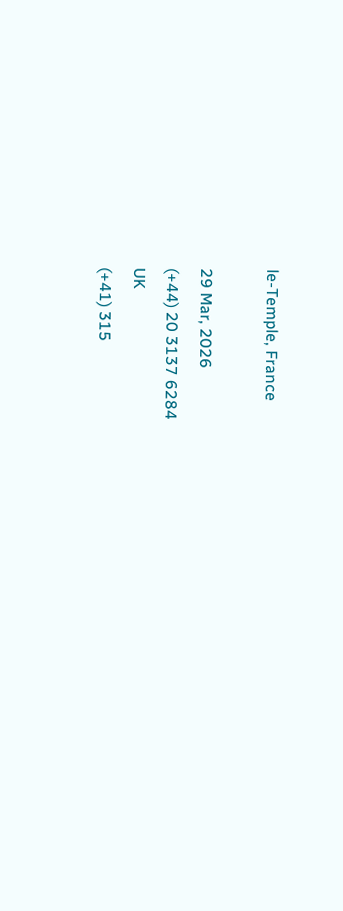le-Temple, France

29 Mar, 2026
(+44) 20 3137 6284
UK
(+41) 315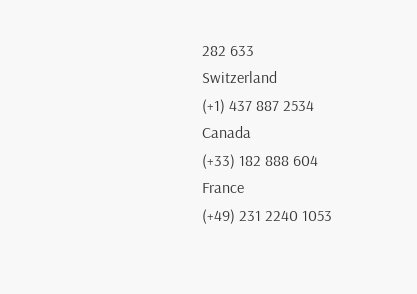282 633
Switzerland
(+1) 437 887 2534
Canada
(+33) 182 888 604
France
(+49) 231 2240 1053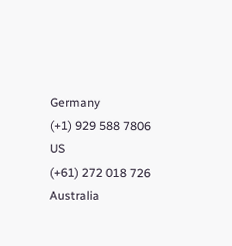Germany
(+1) 929 588 7806
US
(+61) 272 018 726
Australia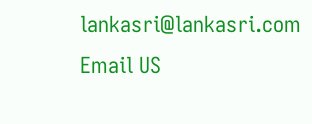lankasri@lankasri.com
Email US